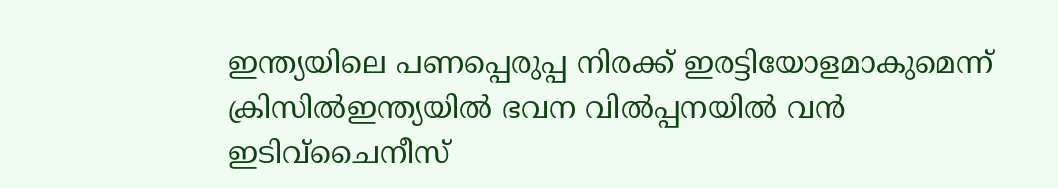ഇന്ത്യയിലെ പണപ്പെരുപ്പ നിരക്ക് ഇരട്ടിയോളമാകുമെന്ന് ക്രിസില്‍ഇന്ത്യയിൽ ഭവന വിൽപ്പനയിൽ വൻ ഇടിവ്ചൈനീസ്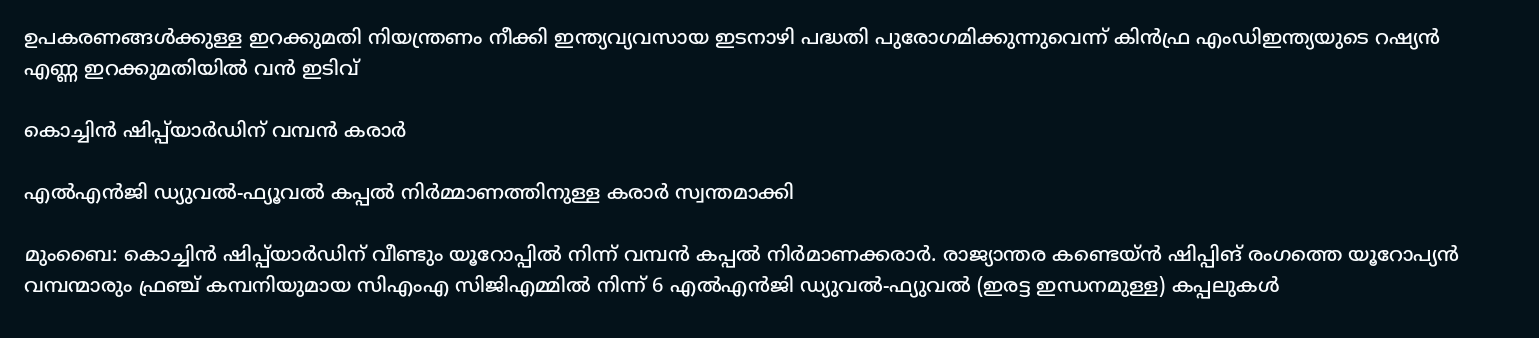ഉപകരണങ്ങൾക്കുള്ള ഇറക്കുമതി നിയന്ത്രണം നീക്കി ഇന്ത്യവ്യവസായ ഇടനാഴി പദ്ധതി പുരോഗമിക്കുന്നുവെന്ന് കിൻഫ്ര എംഡിഇന്ത്യയുടെ റഷ്യൻ എണ്ണ ഇറക്കുമതിയിൽ വൻ ഇടിവ്

കൊച്ചിൻ ഷിപ്പ്‍യാർഡിന് വമ്പൻ കരാർ

എൽഎൻജി ഡ്യുവൽ-ഫ്യൂവൽ കപ്പൽ നിർമ്മാണത്തിനുള്ള കരാർ സ്വന്തമാക്കി

മുംബൈ: കൊച്ചിൻ ഷിപ്പ്‍യാർഡിന് വീണ്ടും യൂറോപ്പിൽ നിന്ന് വമ്പൻ കപ്പൽ നിർമാണക്കരാർ. രാജ്യാന്തര കണ്ടെയ്ൻ ഷിപ്പിങ് രംഗത്തെ യൂറോപ്യൻ വമ്പന്മാരും ഫ്രഞ്ച് കമ്പനിയുമായ സിഎംഎ സിജിഎമ്മിൽ നിന്ന് 6 എൽഎൻജി ഡ്യുവൽ-ഫ്യുവൽ (ഇരട്ട ഇന്ധനമുള്ള) കപ്പലുകൾ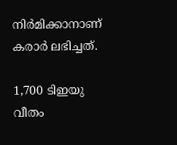നിർമിക്കാനാണ് കരാർ ലഭിച്ചത്.

1,700 ടിഇയു വീതം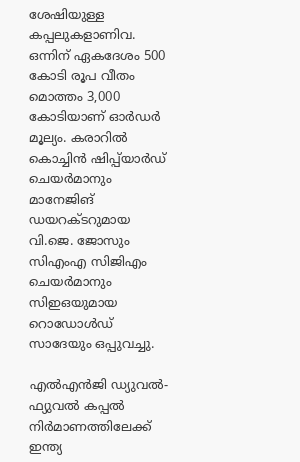ശേഷിയുള്ള കപ്പലുകളാണിവ. ഒന്നിന് ഏകദേശം 500 കോടി രൂപ വീതം മൊത്തം 3,000 കോടിയാണ് ഓർഡർ മൂല്യം. കരാറിൽ കൊച്ചിൻ ഷിപ്പ്‍യാർഡ് ചെയർമാനും മാനേജിങ് ഡയറക്ടറുമായ വി.ജെ. ജോസും സിഎംഎ സിജിഎം ചെയർമാനും സിഇഒയുമായ റൊഡോൾഡ് സാദേയും ഒപ്പുവച്ചു.

എൽഎൻജി ഡ്യുവൽ-ഫ്യുവൽ കപ്പൽ നിർമാണത്തിലേക്ക് ഇന്ത്യ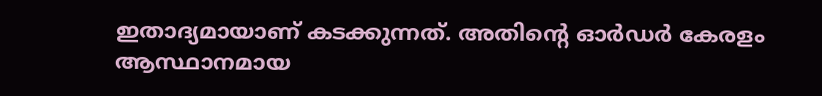ഇതാദ്യമായാണ് കടക്കുന്നത്. അതിന്റെ ഓർഡർ കേരളം ആസ്ഥാനമായ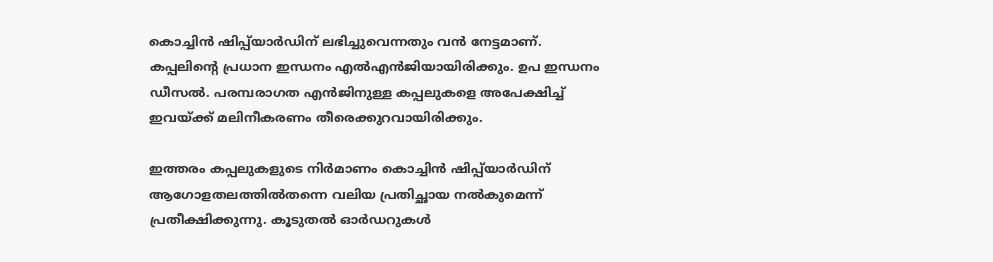കൊച്ചിൻ ഷിപ്പ്‍യാർഡിന് ലഭിച്ചുവെന്നതും വൻ നേട്ടമാണ്. കപ്പലിന്റെ പ്രധാന ഇന്ധനം എൽഎൻജിയായിരിക്കും. ഉപ ഇന്ധനം ഡീസൽ. പരമ്പരാഗത എൻജിനുള്ള കപ്പലുകളെ അപേക്ഷിച്ച് ഇവയ്ക്ക് മലിനീകരണം തീരെക്കുറവായിരിക്കും.

ഇത്തരം കപ്പലുകളുടെ നിർമാണം കൊച്ചിൻ ഷിപ്പ്‍യാർഡിന് ആഗോളതലത്തിൽതന്നെ വലിയ പ്രതിച്ഛായ നൽകുമെന്ന് പ്രതീക്ഷിക്കുന്നു. കൂടുതൽ ഓർഡറുകൾ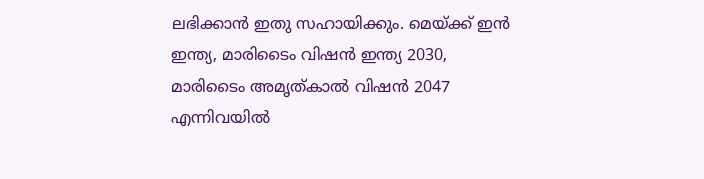ലഭിക്കാൻ ഇതു സഹായിക്കും. മെയ്ക്ക് ഇൻ ഇന്ത്യ, മാരിടൈം വിഷൻ ഇന്ത്യ 2030, മാരിടൈം അമൃത്കാൽ വിഷൻ 2047 എന്നിവയിൽ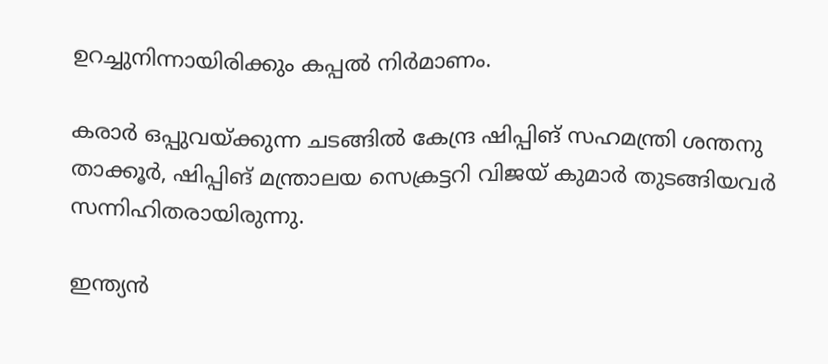ഉറച്ചുനിന്നായിരിക്കും കപ്പൽ നിർമാണം.

കരാർ ഒപ്പുവയ്ക്കുന്ന ചടങ്ങിൽ കേന്ദ്ര ഷിപ്പിങ് സഹമന്ത്രി ശന്തനു താക്കൂർ, ഷിപ്പിങ് മന്ത്രാലയ സെക്രട്ടറി വിജയ് കുമാർ തുടങ്ങിയവർ സന്നിഹിതരായിരുന്നു.

ഇന്ത്യൻ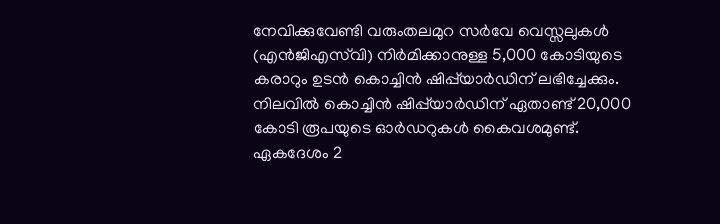നേവിക്കുവേണ്ടി വരുംതലമുറ സർവേ വെസ്സലുകൾ (എൻജിഎസ്‍വി) നിർമിക്കാനുള്ള 5,000 കോടിയുടെ കരാറും ഉടൻ കൊച്ചിൻ ഷിപ്പ്‍യാർഡിന് ലഭിച്ചേക്കും. നിലവിൽ കൊച്ചിൻ ഷിപ്പ്‍യാർഡിന് ഏതാണ്ട് 20,000 കോടി രൂപയുടെ ഓർഡറുകൾ കൈവശമുണ്ട്. ഏകദേശം 2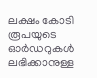ലക്ഷം കോടി രൂപയുടെ ഓർഡറുകൾ ലഭിക്കാനുള്ള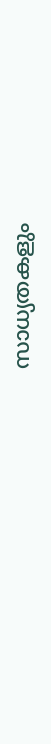സാധ്യതകളും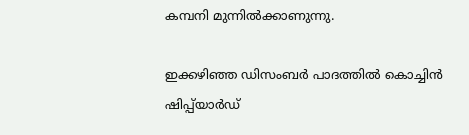കമ്പനി മുന്നിൽക്കാണുന്നു.

ഇക്കഴിഞ്ഞ ഡിസംബർ പാദത്തിൽ കൊച്ചിൻ ഷിപ്പ്‍യാർഡ്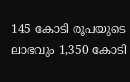145 കോടി രൂപയുടെ ലാഭവും 1,350 കോടി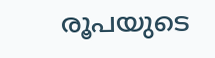രൂപയുടെ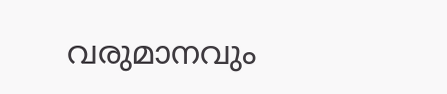വരുമാനവും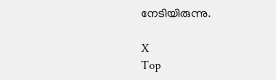നേടിയിരുന്നു.

X
Top